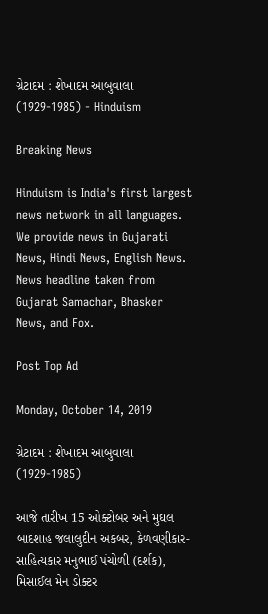ગ્રેટાદમ : શેખાદમ આબુવાલા (1929-1985) - Hinduism

Breaking News

Hinduism is India's first largest news network in all languages. We provide news in Gujarati News, Hindi News, English News. News headline taken from Gujarat Samachar, Bhasker News, and Fox.

Post Top Ad

Monday, October 14, 2019

ગ્રેટાદમ : શેખાદમ આબુવાલા (1929-1985)

આજે તારીખ 15 ઓક્ટોબર અને મુઘલ બાદશાહ જલાલુદીન અકબર, કેળવણીકાર-સાહિત્યકાર મનુભાઈ પંચોળી (દર્શક), મિસાઈલ મેન ડોક્ટર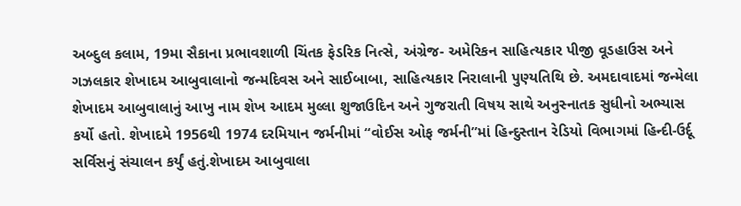અબ્દુલ કલામ, 19મા સૈકાના પ્રભાવશાળી ચિંતક ફેડરિક નિત્સે, અંગ્રેજ- અમેરિકન સાહિત્યકાર પીજી વૂડહાઉસ અને ગઝલકાર શેખાદમ આબુવાલાનો જન્મદિવસ અને સાઈબાબા, સાહિત્યકાર નિરાલાની પુણ્યતિથિ છે. અમદાવાદમાં જન્મેલા શેખાદમ આબુવાલાનું આખુ નામ શેખ આદમ મુલ્લા શુજાઉદિન અને ગુજરાતી વિષય સાથે અનુસ્નાતક સુધીનો અભ્યાસ કર્યો હતો. શેખાદમે 1956થી 1974 દરમિયાન જર્મનીમાં “વોઈસ ઓફ જર્મની”માં હિન્દુસ્તાન રેડિયો વિભાગમાં હિન્દી-ઉર્દૂ સર્વિસનું સંચાલન કર્યું હતું.શેખાદમ આબુવાલા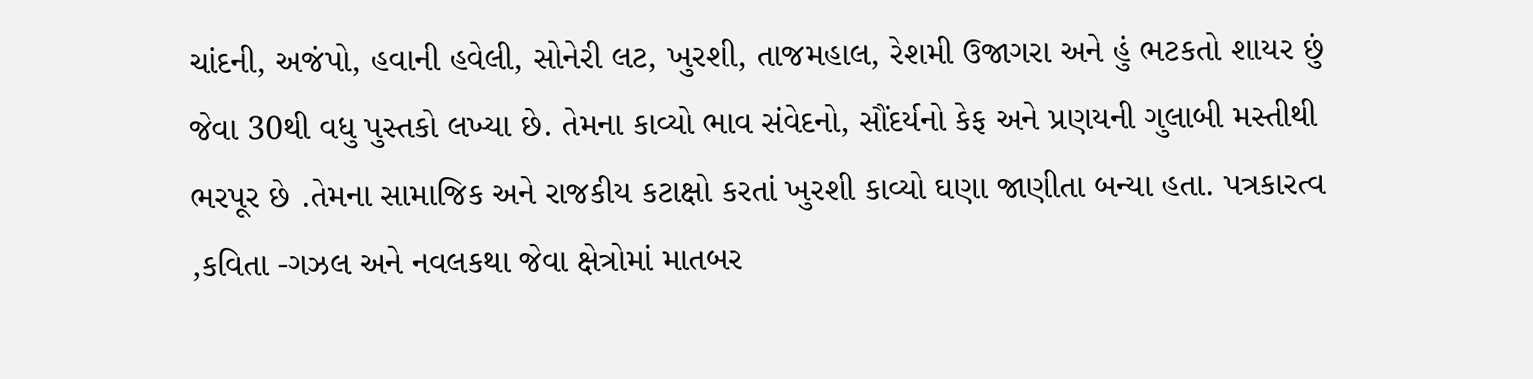ચાંદની, અજંપો, હવાની હવેલી, સોનેરી લટ, ખુરશી, તાજમહાલ, રેશમી ઉજાગરા અને હું ભટકતો શાયર છું જેવા 30થી વધુ પુસ્તકો લખ્યા છે. તેમના કાવ્યો ભાવ સંવેદનો, સૌંદર્યનો કેફ અને પ્રણયની ગુલાબી મસ્તીથી ભરપૂર છે .તેમના સામાજિક અને રાજકીય કટાક્ષો કરતાં ખુરશી કાવ્યો ઘણા જાણીતા બન્યા હતા. પત્રકારત્વ ,કવિતા -ગઝલ અને નવલકથા જેવા ક્ષેત્રોમાં માતબર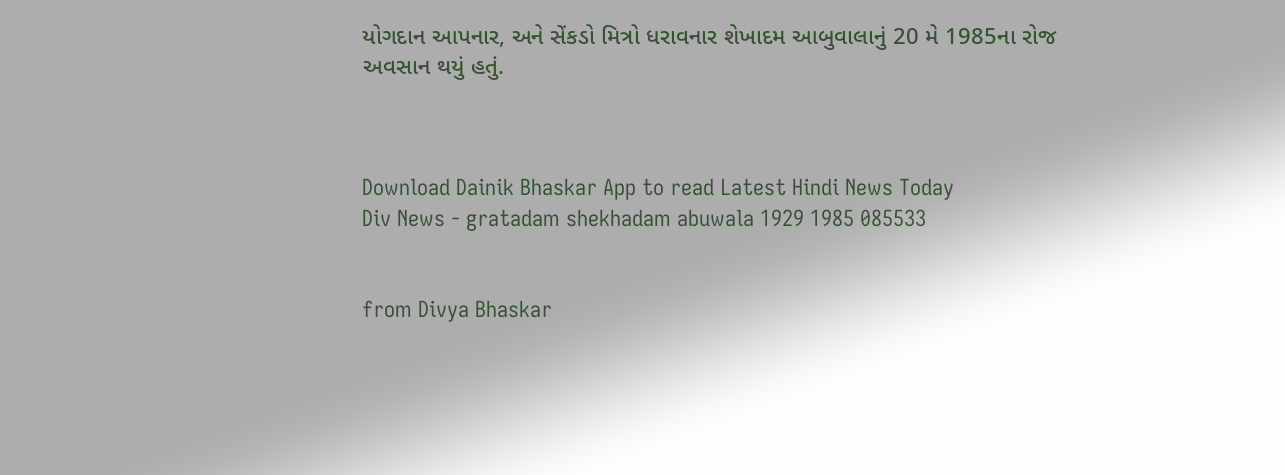યોગદાન આપનાર, અને સેંકડો મિત્રો ધરાવનાર શેખાદમ આબુવાલાનું 20 મે 1985ના રોજ અવસાન થયું હતું.



Download Dainik Bhaskar App to read Latest Hindi News Today
Div News - gratadam shekhadam abuwala 1929 1985 085533


from Divya Bhaskar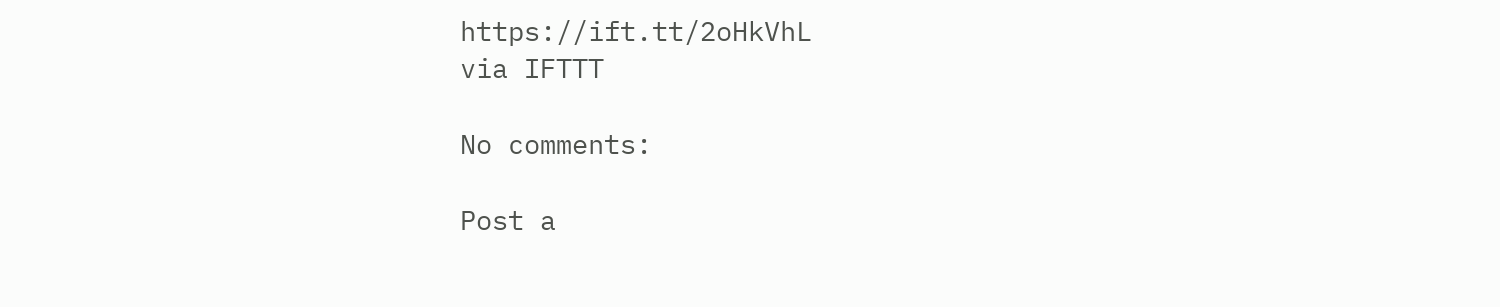https://ift.tt/2oHkVhL
via IFTTT

No comments:

Post a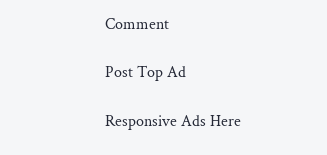Comment

Post Top Ad

Responsive Ads Here